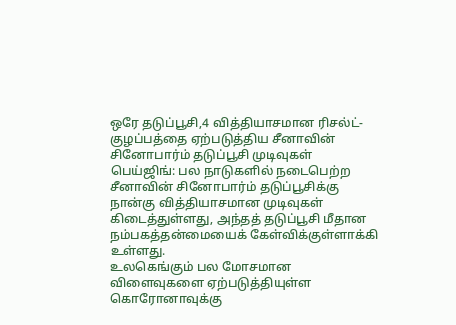ஒரே தடுப்பூசி,4 வித்தியாசமான ரிசல்ட்-குழப்பத்தை ஏற்படுத்திய சீனாவின் சினோபார்ம் தடுப்பூசி முடிவுகள்
பெய்ஜிங்: பல நாடுகளில் நடைபெற்ற சீனாவின் சினோபார்ம் தடுப்பூசிக்கு நான்கு வித்தியாசமான முடிவுகள் கிடைத்துள்ளது, அந்தத் தடுப்பூசி மீதான நம்பகத்தன்மையைக் கேள்விக்குள்ளாக்கி உள்ளது.
உலகெங்கும் பல மோசமான விளைவுகளை ஏற்படுத்தியுள்ள கொரோனாவுக்கு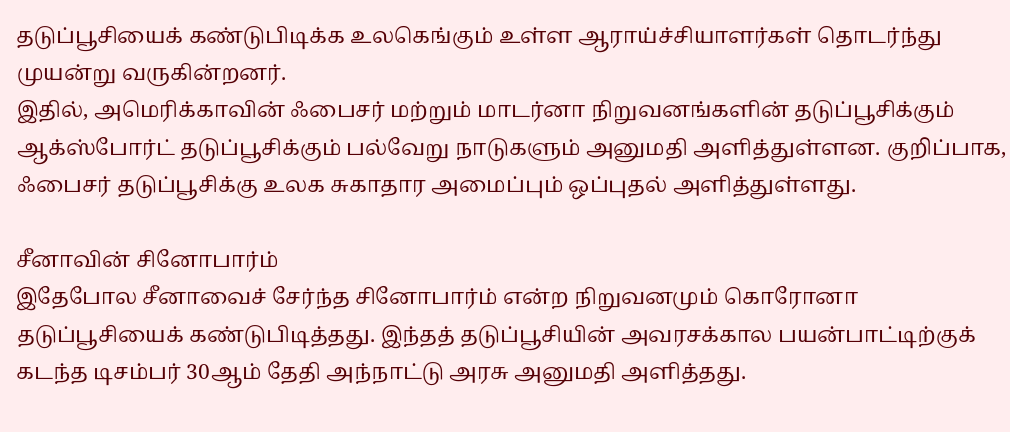தடுப்பூசியைக் கண்டுபிடிக்க உலகெங்கும் உள்ள ஆராய்ச்சியாளர்கள் தொடர்ந்து முயன்று வருகின்றனர்.
இதில், அமெரிக்காவின் ஃபைசர் மற்றும் மாடர்னா நிறுவனங்களின் தடுப்பூசிக்கும் ஆக்ஸ்போர்ட் தடுப்பூசிக்கும் பல்வேறு நாடுகளும் அனுமதி அளித்துள்ளன. குறிப்பாக, ஃபைசர் தடுப்பூசிக்கு உலக சுகாதார அமைப்பும் ஒப்புதல் அளித்துள்ளது.

சீனாவின் சினோபார்ம்
இதேபோல சீனாவைச் சேர்ந்த சினோபார்ம் என்ற நிறுவனமும் கொரோனா தடுப்பூசியைக் கண்டுபிடித்தது. இந்தத் தடுப்பூசியின் அவரசக்கால பயன்பாட்டிற்குக் கடந்த டிசம்பர் 30ஆம் தேதி அந்நாட்டு அரசு அனுமதி அளித்தது.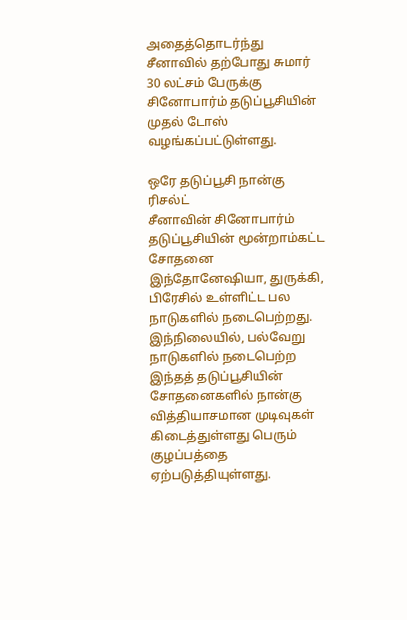அதைத்தொடர்ந்து சீனாவில் தற்போது சுமார் 30 லட்சம் பேருக்கு சினோபார்ம் தடுப்பூசியின் முதல் டோஸ் வழங்கப்பட்டுள்ளது.

ஒரே தடுப்பூசி நான்கு ரிசல்ட்
சீனாவின் சினோபார்ம் தடுப்பூசியின் மூன்றாம்கட்ட சோதனை இந்தோனேஷியா, துருக்கி, பிரேசில் உள்ளிட்ட பல நாடுகளில் நடைபெற்றது. இந்நிலையில், பல்வேறு நாடுகளில் நடைபெற்ற இந்தத் தடுப்பூசியின் சோதனைகளில் நான்கு வித்தியாசமான முடிவுகள் கிடைத்துள்ளது பெரும் குழப்பத்தை ஏற்படுத்தியுள்ளது.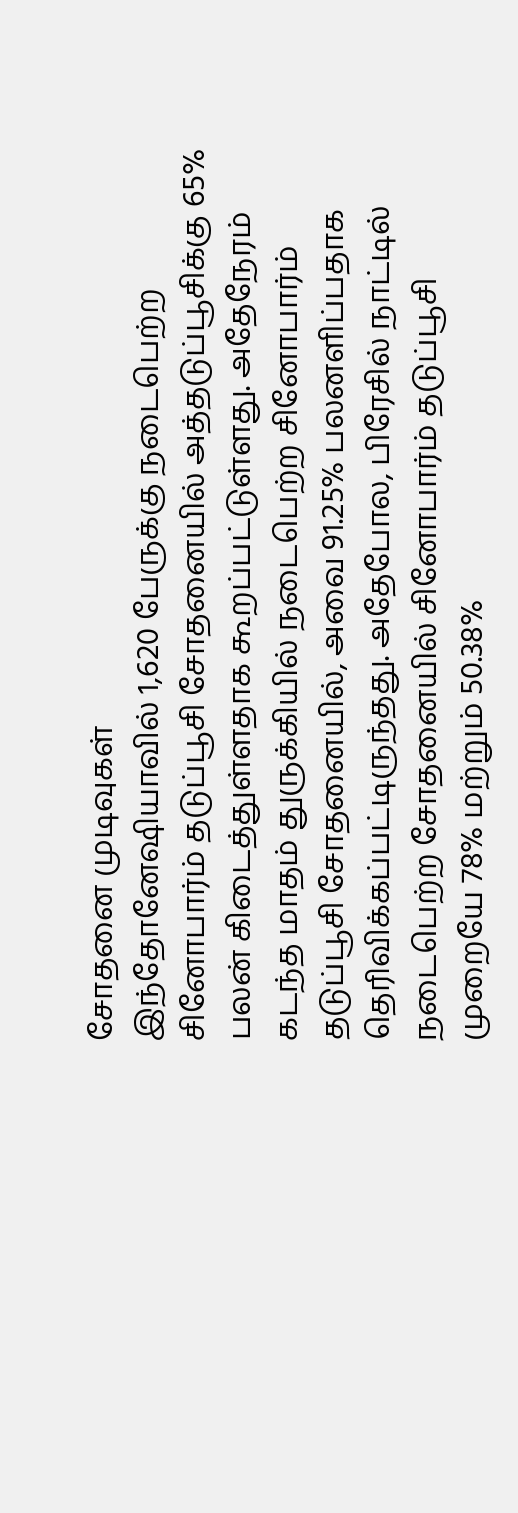சோதனை முடிவுகள்
இந்தோனேஷியாவில் 1,620 பேருக்கு நடைபெற்ற சினோபார்ம் தடுப்பூசி சோதனையில் அத்தடுப்பூசிக்கு 65% பலன் கிடைத்துள்ளதாக கூறப்பட்டுள்ளது. அதேநேரம் கடந்த மாதம் துருக்கியில் நடைபெற்ற சினோபார்ம் தடுப்பூசி சோதனையில், அவை 91.25% பலனளிப்பதாக தெரிவிக்கப்பட்டிருந்தது. அதேபோல, பிரேசில் நாட்டில் நடைபெற்ற சோதனையில் சினோபார்ம் தடுப்பூசி முறையே 78% மற்றும் 50.38%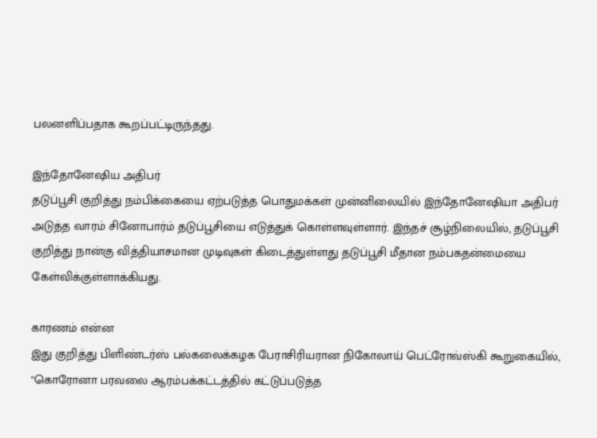பலனளிப்பதாக கூறப்பட்டிருந்தது.

இந்தோனேஷிய அதிபர்
தடுப்பூசி குறித்து நம்பிக்கையை ஏற்படுத்த பொதுமக்கள் முன்னிலையில் இந்தோனேஷியா அதிபர் அடுத்த வாரம் சினோபார்ம் தடுப்பூசியை எடுத்துக் கொள்ளவுள்ளார். இந்தச் சூழ்நிலையில், தடுப்பூசி குறித்து நான்கு வித்தியாசமான முடிவுகள் கிடைத்துள்ளது தடுப்பூசி மீதான நம்பகதன்மையை கேள்விக்குள்ளாக்கியது.

காரணம் என்ன
இது குறித்து பிளிண்டர்ஸ் பல்கலைக்கழக பேராசிரியரான நிகோலாய் பெட்ரோவ்ஸ்கி கூறுகையில், "கொரோனா பரவலை ஆரம்பக்கட்டத்தில் கட்டுப்படுத்த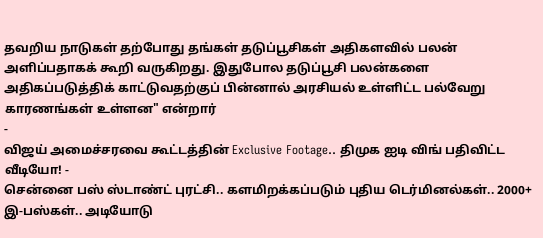தவறிய நாடுகள் தற்போது தங்கள் தடுப்பூசிகள் அதிகளவில் பலன் அளிப்பதாகக் கூறி வருகிறது. இதுபோல தடுப்பூசி பலன்களை அதிகப்படுத்திக் காட்டுவதற்குப் பின்னால் அரசியல் உள்ளிட்ட பல்வேறு காரணங்கள் உள்ளன" என்றார்
-
விஜய் அமைச்சரவை கூட்டத்தின் Exclusive Footage.. திமுக ஐடி விங் பதிவிட்ட வீடியோ! -
சென்னை பஸ் ஸ்டாண்ட் புரட்சி.. களமிறக்கப்படும் புதிய டெர்மினல்கள்.. 2000+ இ-பஸ்கள்.. அடியோடு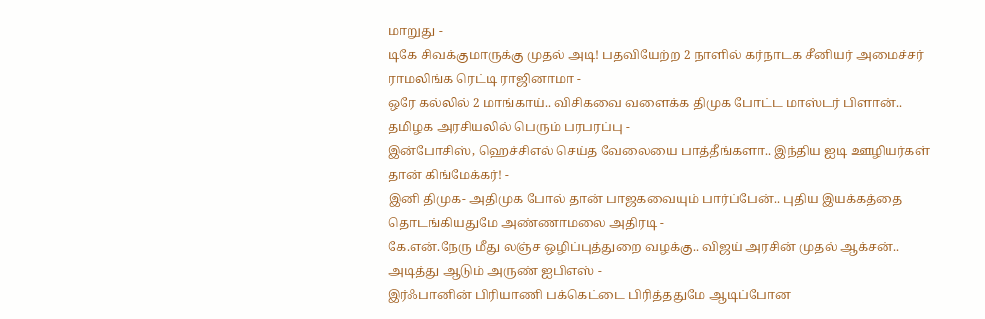மாறுது -
டிகே சிவக்குமாருக்கு முதல் அடி! பதவியேற்ற 2 நாளில் கர்நாடக சீனியர் அமைச்சர் ராமலிங்க ரெட்டி ராஜினாமா -
ஒரே கல்லில் 2 மாங்காய்.. விசிகவை வளைக்க திமுக போட்ட மாஸ்டர் பிளான்.. தமிழக அரசியலில் பெரும் பரபரப்பு -
இன்போசிஸ், ஹெச்சிஎல் செய்த வேலையை பாத்தீங்களா.. இந்திய ஐடி ஊழியர்கள் தான் கிங்மேக்கர்! -
இனி திமுக- அதிமுக போல் தான் பாஜகவையும் பார்ப்பேன்.. புதிய இயக்கத்தை தொடங்கியதுமே அண்ணாமலை அதிரடி -
கே.என்.நேரு மீது லஞ்ச ஒழிப்புத்துறை வழக்கு.. விஜய் அரசின் முதல் ஆக்சன்.. அடித்து ஆடும் அருண் ஐபிஎஸ் -
இர்ஃபானின் பிரியாணி பக்கெட்டை பிரித்ததுமே ஆடிப்போன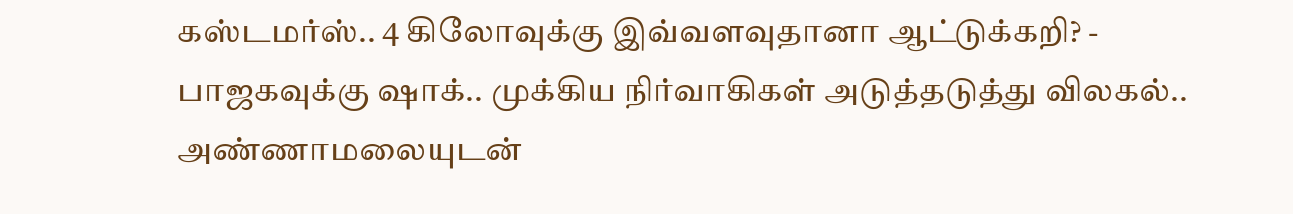கஸ்டமர்ஸ்.. 4 கிலோவுக்கு இவ்வளவுதானா ஆட்டுக்கறி? -
பாஜகவுக்கு ஷாக்.. முக்கிய நிர்வாகிகள் அடுத்தடுத்து விலகல்.. அண்ணாமலையுடன்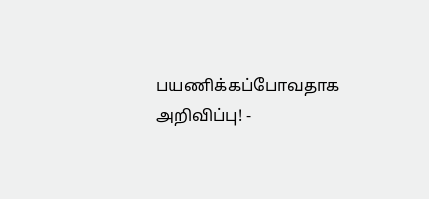பயணிக்கப்போவதாக அறிவிப்பு! -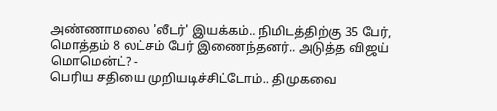அண்ணாமலை 'லீடர்' இயக்கம்.. நிமிடத்திற்கு 35 பேர், மொத்தம் 8 லட்சம் பேர் இணைந்தனர்.. அடுத்த விஜய் மொமென்ட்? -
பெரிய சதியை முறியடிச்சிட்டோம்.. திமுகவை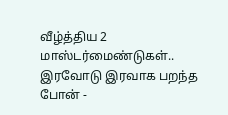வீழ்த்திய 2 மாஸ்டர்மைண்டுகள்.. இரவோடு இரவாக பறந்த போன் -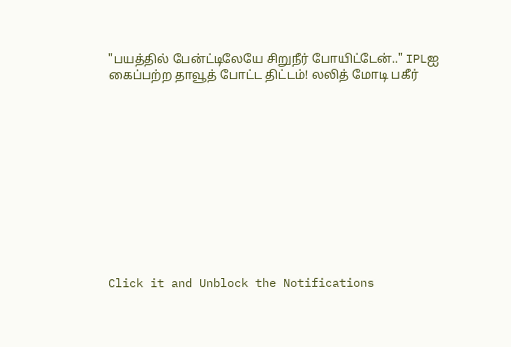"பயத்தில் பேன்ட்டிலேயே சிறுநீர் போயிட்டேன்.." IPLஐ கைப்பற்ற தாவூத் போட்ட திட்டம்! லலித் மோடி பகீர்












Click it and Unblock the Notifications